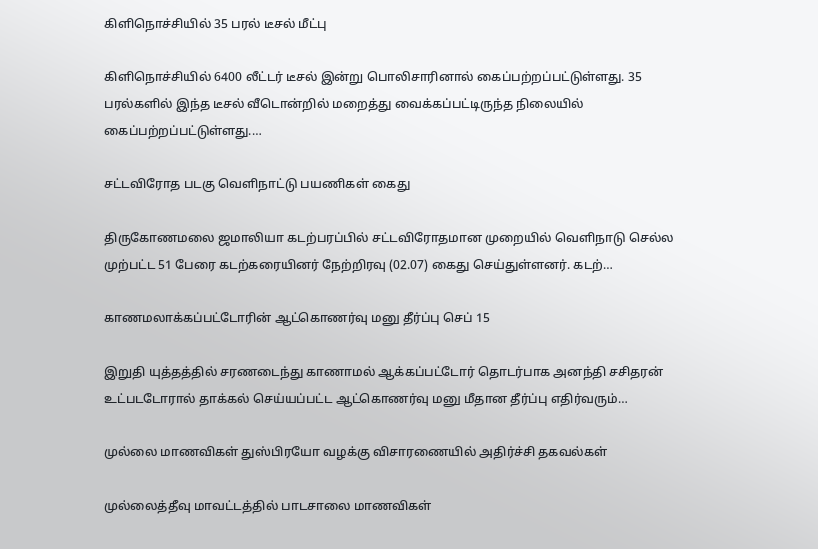கிளிநொச்சியில் 35 பரல் டீசல் மீட்பு

கிளிநொச்சியில் 6400 லீட்டர் டீசல் இன்று பொலிசாரினால் கைப்பற்றப்பட்டுள்ளது. 35 பரல்களில் இந்த டீசல் வீடொன்றில் மறைத்து வைக்கப்பட்டிருந்த நிலையில் கைப்பற்றப்பட்டுள்ளது.…

சட்டவிரோத படகு வெளிநாட்டு பயணிகள் கைது

திருகோணமலை ஜமாலியா கடற்பரப்பில் சட்டவிரோதமான முறையில் வெளிநாடு செல்ல முற்பட்ட 51 பேரை கடற்கரையினர் நேற்றிரவு (02.07) கைது செய்துள்ளனர். கடற்…

காணமலாக்கப்பட்டோரின் ஆட்கொணர்வு மனு தீர்ப்பு செப் 15

இறுதி யுத்தத்தில் சரணடைந்து காணாமல் ஆக்கப்பட்டோர் தொடர்பாக அனந்தி சசிதரன் உட்படடோரால் தாக்கல் செய்யப்பட்ட ஆட்கொணர்வு மனு மீதான தீர்ப்பு எதிர்வரும்…

முல்லை மாணவிகள் துஸ்பிரயோ வழக்கு விசாரணையில் அதிர்ச்சி தகவல்கள்

முல்லைத்தீவு மாவட்டத்தில் பாடசாலை மாணவிகள்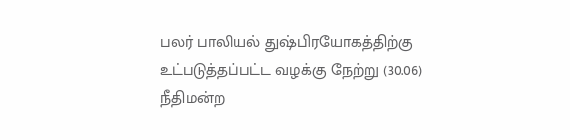பலர் பாலியல் துஷ்பிரயோகத்திற்கு உட்படுத்தப்பட்ட வழக்கு நேற்று (30.06) நீதிமன்ற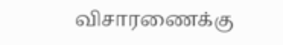விசாரணைக்கு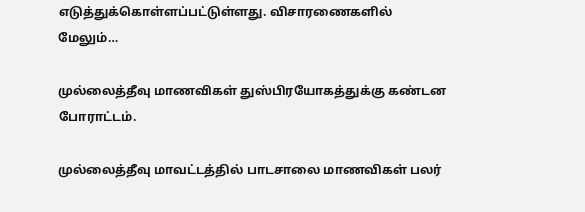எடுத்துக்கொள்ளப்பட்டுள்ளது. விசாரணைகளில் மேலும்…

முல்லைத்தீவு மாணவிகள் துஸ்பிரயோகத்துக்கு கண்டன போராட்டம்.

முல்லைத்தீவு மாவட்டத்தில் பாடசாலை மாணவிகள் பலர்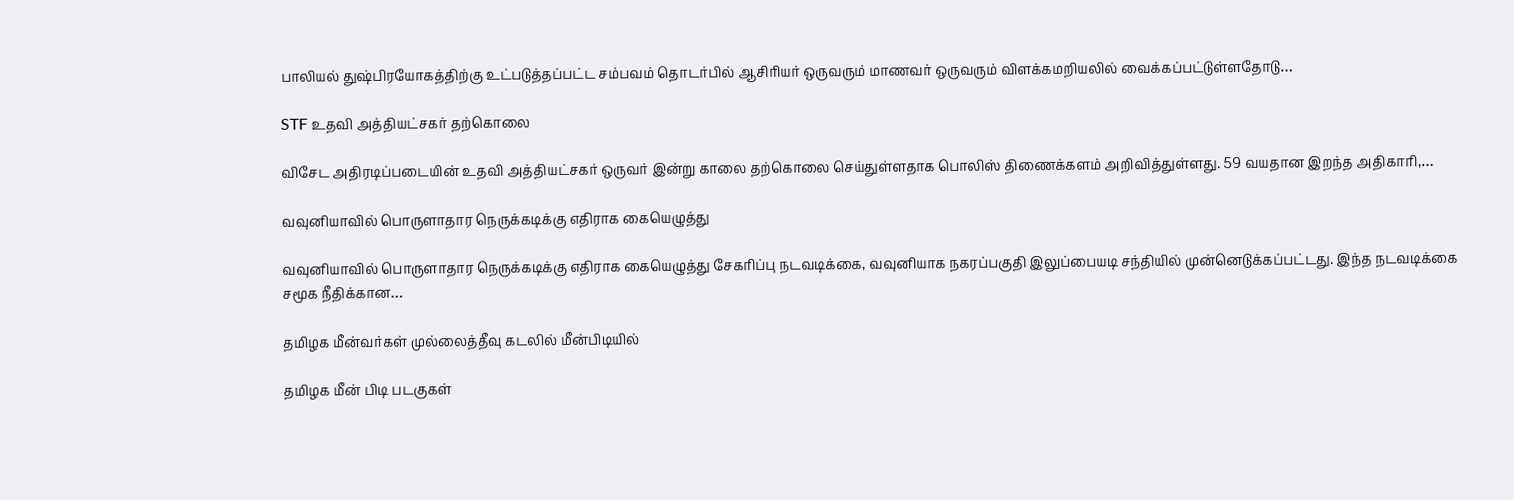பாலியல் துஷ்பிரயோகத்திற்கு உட்படுத்தப்பட்ட சம்பவம் தொடர்பில் ஆசிரியர் ஒருவரும் மாணவர் ஒருவரும் விளக்கமறியலில் வைக்கப்பட்டுள்ளதோடு…

STF உதவி அத்தியட்சகர் தற்கொலை

விசேட அதிரடிப்படையின் உதவி அத்தியட்சகர் ஒருவர் இன்று காலை தற்கொலை செய்துள்ளதாக பொலிஸ் திணைக்களம் அறிவித்துள்ளது. 59 வயதான இறந்த அதிகாரி,…

வவுனியாவில் பொருளாதார நெருக்கடிக்கு எதிராக கையெழுத்து

வவுனியாவில் பொருளாதார நெருக்கடிக்கு எதிராக கையெழுத்து சேகரிப்பு நடவடிக்கை, வவுனியாக நகரப்பகுதி இலுப்பையடி சந்தியில் முன்னெடுக்கப்பட்டது. இந்த நடவடிக்கை சமூக நீதிக்கான…

தமிழக மீன்வர்கள் முல்லைத்தீவு கடலில் மீன்பிடியில்

தமிழக மீன் பிடி படகுகள்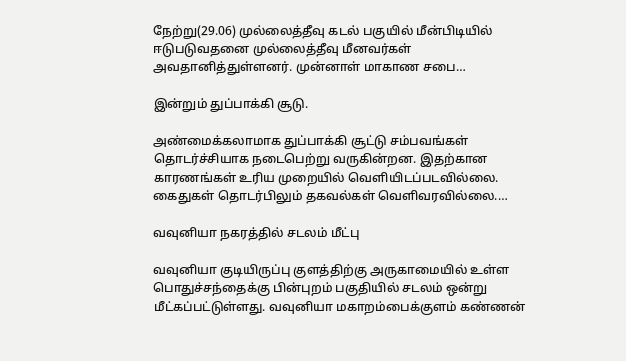நேற்று(29.06) முல்லைத்தீவு கடல் பகுயில் மீன்பிடியில் ஈடுபடுவதனை முல்லைத்தீவு மீனவர்கள் அவதானித்துள்ளனர். முன்னாள் மாகாண சபை…

இன்றும் துப்பாக்கி சூடு.

அண்மைக்கலாமாக துப்பாக்கி சூட்டு சம்பவங்கள் தொடர்ச்சியாக நடைபெற்று வருகின்றன. இதற்கான காரணங்கள் உரிய முறையில் வெளியிடப்படவில்லை. கைதுகள் தொடர்பிலும் தகவல்கள் வெளிவரவில்லை.…

வவுனியா நகரத்தில் சடலம் மீட்பு

வவுனியா குடியிருப்பு குளத்திற்கு அருகாமையில் உள்ள பொதுச்சந்தைக்கு பின்புறம் பகுதியில் சடலம் ஒன்று மீட்கப்பட்டுள்ளது. வவுனியா மகாறம்பைக்குளம் கண்ணன்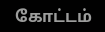கோட்டம்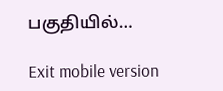பகுதியில்…

Exit mobile version